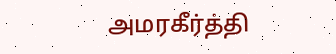அமரகீர்த்தி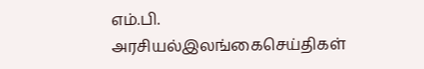எம்.பி.
அரசியல்இலங்கைசெய்திகள்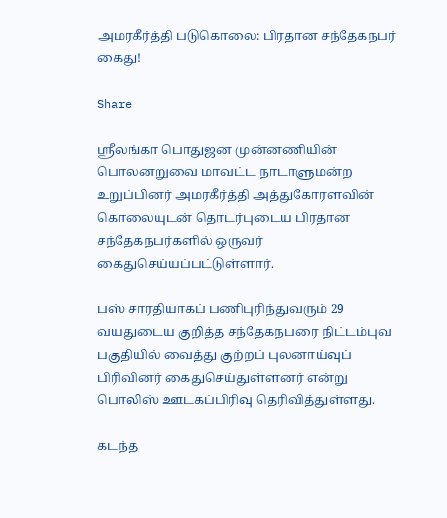அமரகீர்த்தி படுகொலை: பிரதான சந்தேகநபர் கைது!

Share

ஸ்ரீலங்கா பொதுஜன முன்னணியின் பொலனறுவை மாவட்ட நாடாளுமன்ற உறுப்பினர் அமரகீர்த்தி அத்துகோரளவின் கொலையுடன் தொடர்புடைய பிரதான சந்தேகநபர்களில் ஒருவர் கைதுசெய்யப்பட்டுள்ளார்.

பஸ் சாரதியாகப் பணிபுரிந்துவரும் 29 வயதுடைய குறித்த சந்தேகநபரை நிட்டம்புவ பகுதியில் வைத்து குற்றப் புலனாய்வுப் பிரிவினர் கைதுசெய்துள்ளனர் என்று பொலிஸ் ஊடகப்பிரிவு தெரிவித்துள்ளது.

கடந்த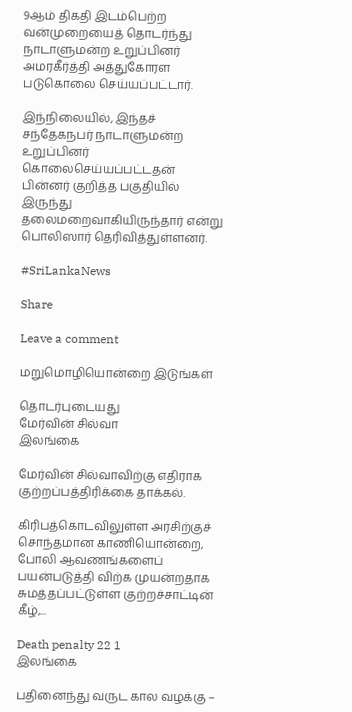9ஆம் திகதி இடம்பெற்ற வன்முறையைத் தொடர்ந்து நாடாளுமன்ற உறுப்பினர் அமரகீர்த்தி அத்துகோரள படுகொலை செய்யப்பட்டார்.

இந்நிலையில், இந்தச் சந்தேகநபர் நாடாளுமன்ற உறுப்பினர் கொலைசெய்யப்பட்டதன் பின்னர் குறித்த பகுதியில் இருந்து தலைமறைவாகியிருந்தார் என்று பொலிஸார் தெரிவித்துள்ளனர்.

#SriLankaNews

Share

Leave a comment

மறுமொழியொன்றை இடுங்கள்

தொடர்புடையது
மேர்வின் சில்வா
இலங்கை

மேர்வின் சில்வாவிற்கு எதிராக குற்றப்பத்திரிக்கை தாக்கல்.

கிரிபத்கொடவிலுள்ள அரசிற்குச் சொந்தமான காணியொன்றை, போலி ஆவணங்களைப் பயன்படுத்தி விற்க முயன்றதாக சுமத்தப்பட்டுள்ள குற்றச்சாட்டின் கீழ்,...

Death penalty 22 1
இலங்கை

பதினைந்து வருட கால வழக்கு –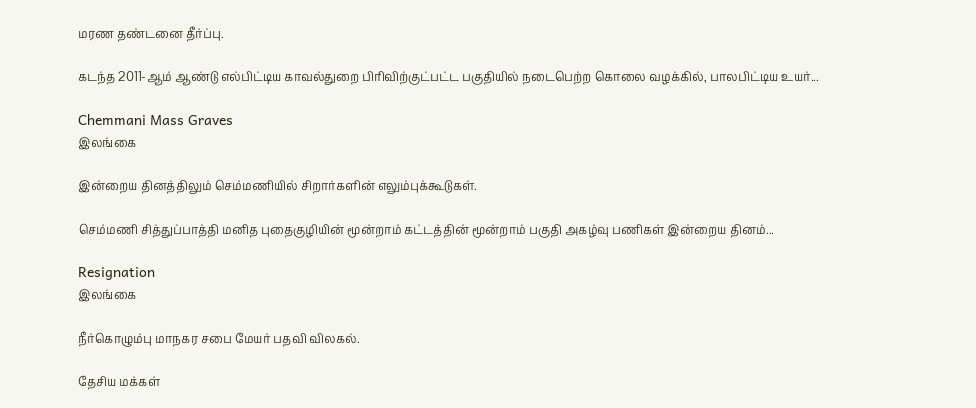மரண தண்டனை தீர்ப்பு.

கடந்த 2011-ஆம் ஆண்டு எல்பிட்டிய காவல்துறை பிரிவிற்குட்பட்ட பகுதியில் நடைபெற்ற கொலை வழக்கில், பாலபிட்டிய உயர்...

Chemmani Mass Graves
இலங்கை

இன்றைய தினத்திலும் செம்மணியில் சிறார்களின் எலும்புக்கூடுகள்.

செம்மணி சித்துப்பாத்தி மனித புதைகுழியின் மூன்றாம் கட்டத்தின் மூன்றாம் பகுதி அகழ்வு பணிகள் இன்றைய தினம்...

Resignation
இலங்கை

நீர்கொழும்பு மாநகர சபை மேயர் பதவி விலகல்.

தேசிய மக்கள்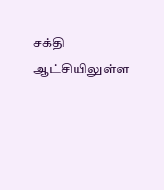சக்தி ஆட்சியிலுள்ள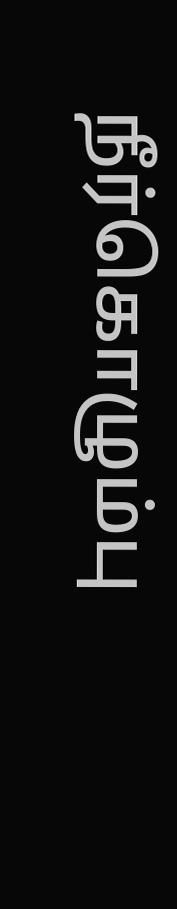நீர்கொழும்பு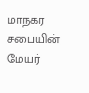மாநகர சபையின் மேயர்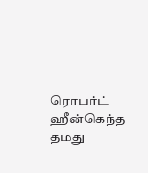ரொபர்ட் ஹீன்கெந்த தமது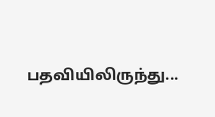பதவியிலிருந்து...